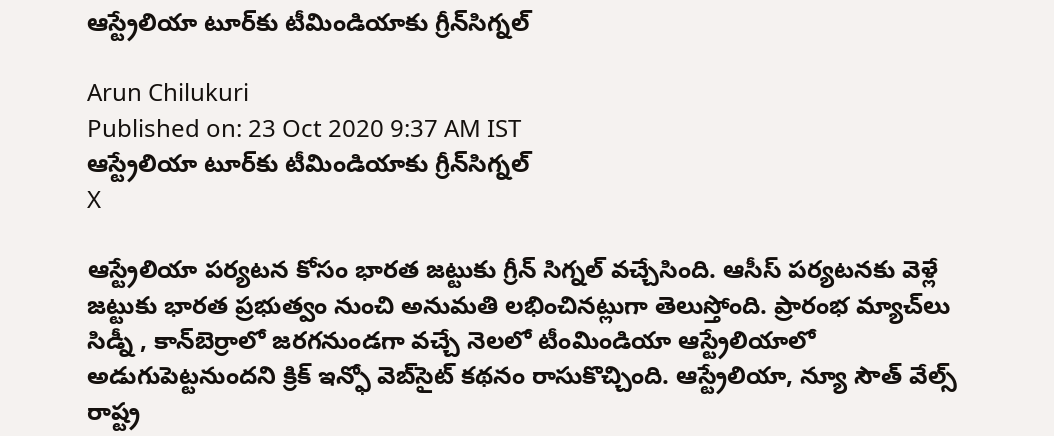ఆస్ట్రేలియా టూర్‌కు టీమిండియాకు గ్రీన్‌సిగ్నల్

Arun Chilukuri
Published on: 23 Oct 2020 9:37 AM IST
ఆస్ట్రేలియా టూర్‌కు టీమిండియాకు గ్రీన్‌సిగ్నల్
X

ఆస్ట్రేలియా పర్యటన కోసం భారత జట్టుకు గ్రీన్ సిగ్నల్ వచ్చేసింది. ఆసీస్ పర్యటనకు వెళ్లే జట్టుకు భారత ప్రభుత్వం నుంచి అనుమతి లభించినట్లుగా తెలుస్తోంది. ప్రారంభ మ్యాచ్‌లు సిడ్నీ , కాన్‌బెర్రాలో జరగనుండగా వచ్చే నెలలో టీంమిండియా ఆస్ట్రేలియాలో అడుగుపెట్టనుందని క్రిక్ ఇన్ఫో వెబ్‌సైట్ కథనం రాసుకొచ్చింది. ఆస్ట్రేలియా, న్యూ సౌత్ వేల్స్ రాష్ట్ర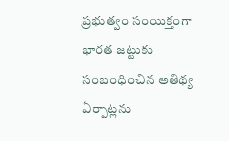ప్రభుత్వం సంయిక్తంగా భారత జట్టుకు సంబంధించిన అతిథ్య ఏర్పాట్లను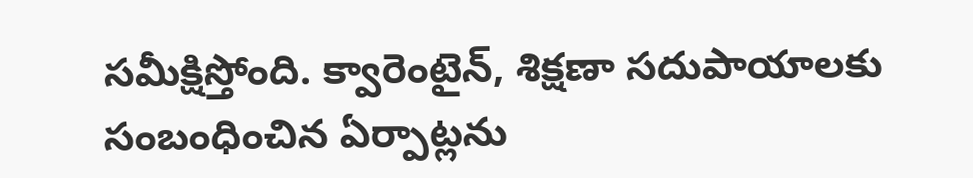సమీక్షిస్తోంది. క్వారెంటైన్, శిక్షణా సదుపాయాలకు సంబంధించిన ఏర్పాట్లను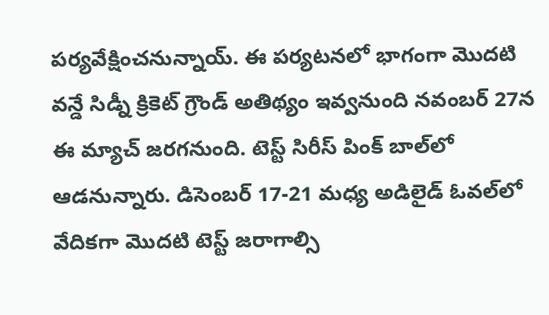పర్యవేక్షించనున్నాయ్. ఈ పర్యటనలో భాగంగా మెుదటి వన్డే సిడ్నీ క్రికెట్ గ్రౌండ్ అతిథ్యం ఇవ్వనుంది నవంబర్ 27న ఈ మ్యాచ్ జరగనుంది. టెస్ట్ సిరీస్‌ పింక్ బాల్‌లో ఆడనున్నారు. డిసెంబర్ 17-21 మధ్య అడిలైడ్ ఓవల్‌లో వేదికగా మెుదటి టెస్ట్ జరాగాల్సి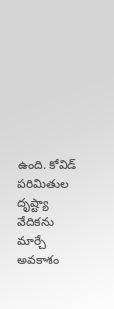ఉంది. కోవిడ్ పరిమితుల దృష్ట్యా వేదికను మార్చే అవకాశం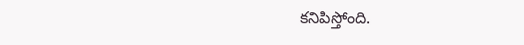కనిపిస్తోంది.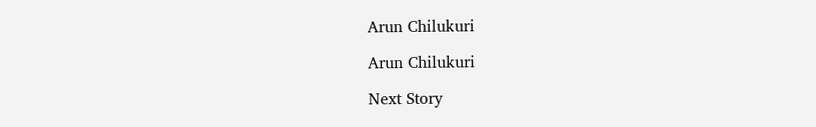Arun Chilukuri

Arun Chilukuri

Next Story